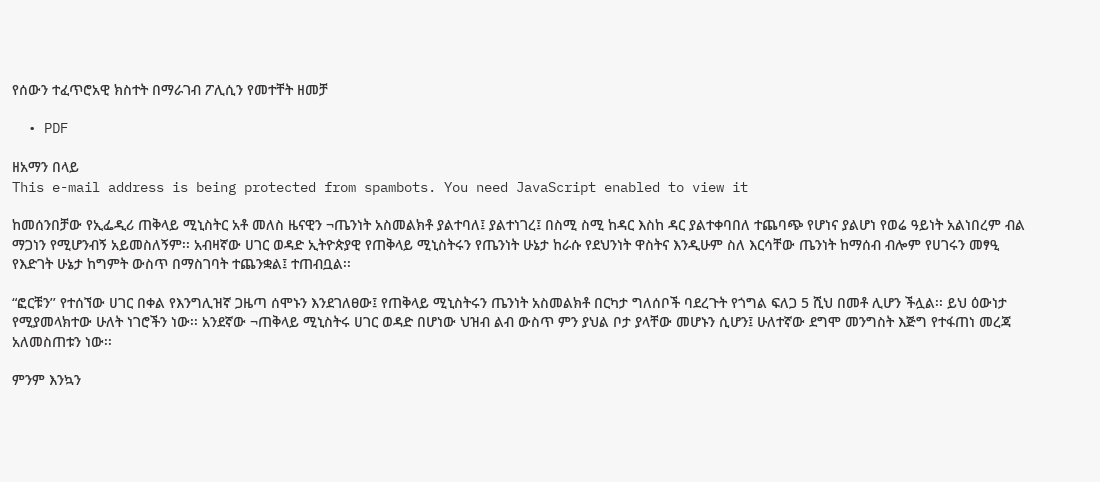የሰውን ተፈጥሮአዊ ክስተት በማራገብ ፖሊሲን የመተቸት ዘመቻ

  • PDF

ዘአማን በላይ
This e-mail address is being protected from spambots. You need JavaScript enabled to view it

ከመሰንበቻው የኢፌዲሪ ጠቅላይ ሚኒስትር አቶ መለስ ዜናዊን ¬ጤንነት አስመልክቶ ያልተባለ፤ ያልተነገረ፤ በስሚ ስሚ ከዳር እስከ ዳር ያልተቀባበለ ተጨባጭ የሆነና ያልሆነ የወሬ ዓይነት አልነበረም ብል ማጋነን የሚሆንብኝ አይመስለኝም፡፡ አብዛኛው ሀገር ወዳድ ኢትዮጵያዊ የጠቅላይ ሚኒስትሩን የጤንነት ሁኔታ ከራሱ የደህንነት ዋስትና እንዲሁም ስለ እርሳቸው ጤንነት ከማሰብ ብሎም የሀገሩን መፃዒ የእድገት ሁኔታ ከግምት ውስጥ በማስገባት ተጨንቋል፤ ተጠብቧል፡፡

“ፎርቹን’’ የተሰኘው ሀገር በቀል የእንግሊዝኛ ጋዜጣ ሰሞኑን እንደገለፀው፤ የጠቅላይ ሚኒስትሩን ጤንነት አስመልክቶ በርካታ ግለሰቦች ባደረጉት የጎግል ፍለጋ 5 ሺህ በመቶ ሊሆን ችሏል፡፡ ይህ ዕውነታ የሚያመላክተው ሁለት ነገሮችን ነው፡፡ አንደኛው ¬ጠቅላይ ሚኒስትሩ ሀገር ወዳድ በሆነው ህዝብ ልብ ውስጥ ምን ያህል ቦታ ያላቸው መሆኑን ሲሆን፤ ሁለተኛው ደግሞ መንግስት እጅግ የተፋጠነ መረጃ አለመስጠቱን ነው፡፡

ምንም እንኳን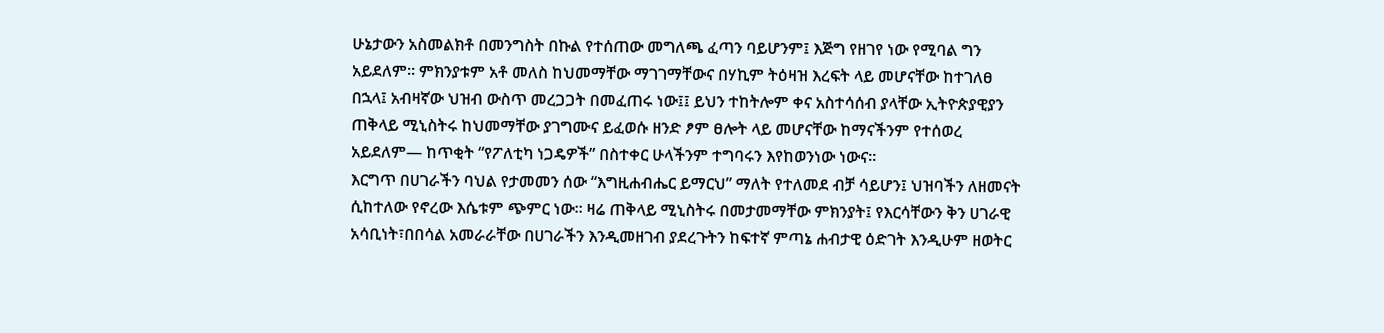ሁኔታውን አስመልክቶ በመንግስት በኩል የተሰጠው መግለጫ ፈጣን ባይሆንም፤ እጅግ የዘገየ ነው የሚባል ግን አይደለም። ምክንያቱም አቶ መለስ ከህመማቸው ማገገማቸውና በሃኪም ትዕዛዝ እረፍት ላይ መሆናቸው ከተገለፀ በኋላ፤ አብዛኛው ህዝብ ውስጥ መረጋጋት በመፈጠሩ ነው፤፤ ይህን ተከትሎም ቀና አስተሳሰብ ያላቸው ኢትዮጵያዊያን ጠቅላይ ሚኒስትሩ ከህመማቸው ያገግሙና ይፈወሱ ዘንድ ፆም ፀሎት ላይ መሆናቸው ከማናችንም የተሰወረ አይደለም— ከጥቂት “የፖለቲካ ነጋዴዎች” በስተቀር ሁላችንም ተግባሩን እየከወንነው ነውና።
እርግጥ በሀገራችን ባህል የታመመን ሰው “እግዚሐብሔር ይማርህ” ማለት የተለመደ ብቻ ሳይሆን፤ ህዝባችን ለዘመናት ሲከተለው የኖረው እሴቱም ጭምር ነው። ዛሬ ጠቅላይ ሚኒስትሩ በመታመማቸው ምክንያት፤ የእርሳቸውን ቅን ሀገራዊ አሳቢነት፣በበሳል አመራራቸው በሀገራችን እንዲመዘገብ ያደረጉትን ከፍተኛ ምጣኔ ሐብታዊ ዕድገት እንዲሁም ዘወትር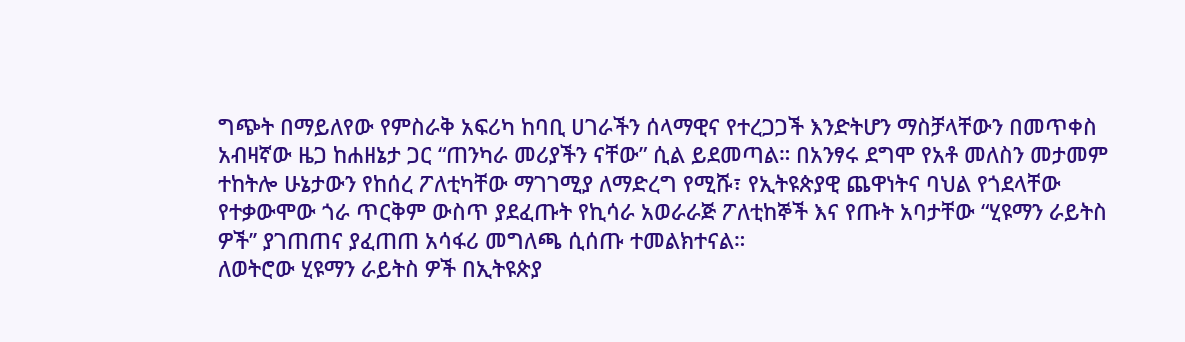ግጭት በማይለየው የምስራቅ አፍሪካ ከባቢ ሀገራችን ሰላማዊና የተረጋጋች እንድትሆን ማስቻላቸውን በመጥቀስ አብዛኛው ዜጋ ከሐዘኔታ ጋር “ጠንካራ መሪያችን ናቸው” ሲል ይደመጣል። በአንፃሩ ደግሞ የአቶ መለስን መታመም ተከትሎ ሁኔታውን የከሰረ ፖለቲካቸው ማገገሚያ ለማድረግ የሚሹ፣ የኢትዩጵያዊ ጨዋነትና ባህል የጎደላቸው የተቃውሞው ጎራ ጥርቅም ውስጥ ያደፈጡት የኪሳራ አወራራጅ ፖለቲከኞች እና የጡት አባታቸው “ሂዩማን ራይትስ ዎች’’ ያገጠጠና ያፈጠጠ አሳፋሪ መግለጫ ሲሰጡ ተመልክተናል።
ለወትሮው ሂዩማን ራይትስ ዎች በኢትዩጵያ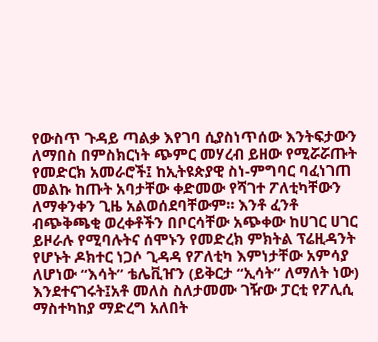የውስጥ ጉዳይ ጣልቃ እየገባ ሲያስነጥሰው እንትፍታውን ለማበስ በምስክርነት ጭምር መሃረብ ይዘው የሚሯሯጡት የመድርክ አመራሮች፤ ከኢትዩጵያዊ ስነ-ምግባር ባፈነገጠ መልኩ ከጡት አባታቸው ቀድመው የሻገተ ፖለቲካቸውን ለማቀንቀን ጊዜ አልወሰደባቸውም። እንቶ ፈንቶ ብጭቅጫቂ ወረቀቶችን በቦርሳቸው አጭቀው ከሀገር ሀገር ይዞራሉ የሚባሉትና ሰሞኑን የመድረክ ምክትል ፕሬዚዳንት የሆኑት ዶክተር ነጋሶ ጊዳዳ የፖለቲካ እምነታቸው አምሳያ ለሆነው “እሳት” ቴሌቪዠን (ይቅርታ “ኢሳት” ለማለት ነው) እንደተናገሩት፤አቶ መለስ ስለታመሙ ገዥው ፓርቲ የፖሊሲ ማስተካከያ ማድረግ አለበት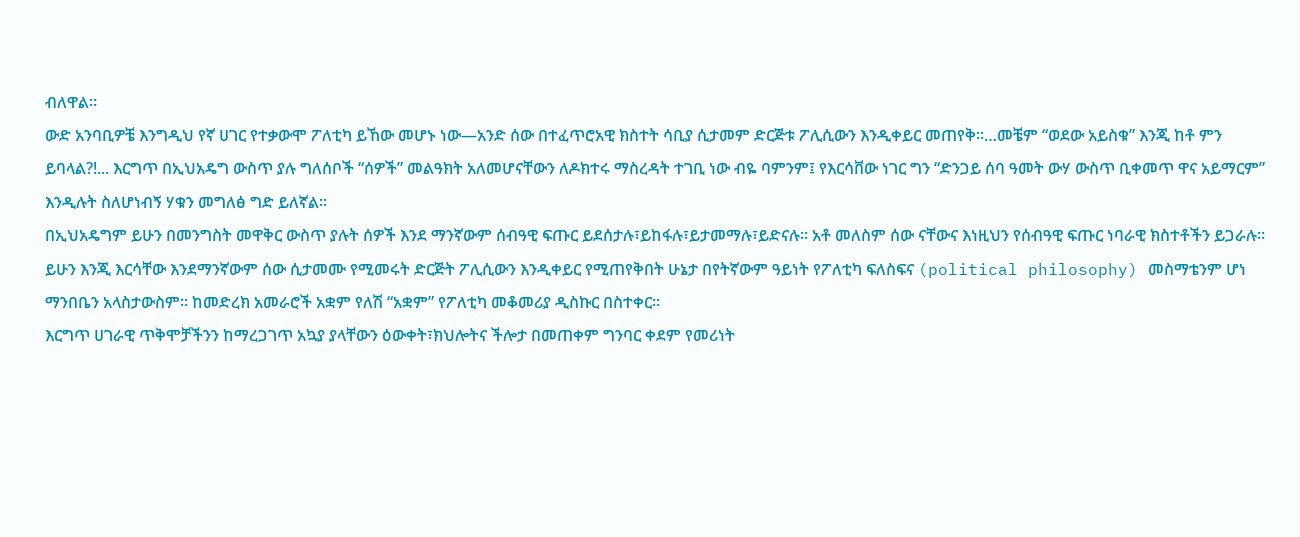ብለዋል።
ውድ አንባቢዎቼ እንግዲህ የኛ ሀገር የተቃውሞ ፖለቲካ ይኸው መሆኑ ነው—አንድ ሰው በተፈጥሮአዊ ክስተት ሳቢያ ሲታመም ድርጅቱ ፖሊሲውን እንዲቀይር መጠየቅ።…መቼም “ወደው አይስቁ” እንጂ ከቶ ምን ይባላል?!... እርግጥ በኢህአዴግ ውስጥ ያሉ ግለሰቦች “ሰዎች” መልዓክት አለመሆናቸውን ለዶክተሩ ማስረዳት ተገቢ ነው ብዬ ባምንም፤ የእርሳቨው ነገር ግን “ድንጋይ ሰባ ዓመት ውሃ ውስጥ ቢቀመጥ ዋና አይማርም” እንዲሉት ስለሆነብኝ ሃቁን መግለፅ ግድ ይለኛል።
በኢህአዴግም ይሁን በመንግስት መዋቅር ውስጥ ያሉት ሰዎች እንደ ማንኛውም ሰብዓዊ ፍጡር ይደሰታሉ፣ይከፋሉ፣ይታመማሉ፣ይድናሉ። አቶ መለስም ሰው ናቸውና እነዚህን የሰብዓዊ ፍጡር ነባራዊ ክስተቶችን ይጋራሉ። ይሁን እንጂ እርሳቸው እንደማንኛውም ሰው ሲታመሙ የሚመሩት ድርጅት ፖሊሲውን እንዲቀይር የሚጠየቅበት ሁኔታ በየትኛውም ዓይነት የፖለቲካ ፍለስፍና (political philosophy) መስማቴንም ሆነ ማንበቤን አላስታውስም። ከመድረክ አመራሮች አቋም የለሽ “አቋም” የፖለቲካ መቆመሪያ ዲስኩር በስተቀር።
እርግጥ ሀገራዊ ጥቅሞቻችንን ከማረጋገጥ አኳያ ያላቸውን ዕውቀት፣ክህሎትና ችሎታ በመጠቀም ግንባር ቀደም የመሪነት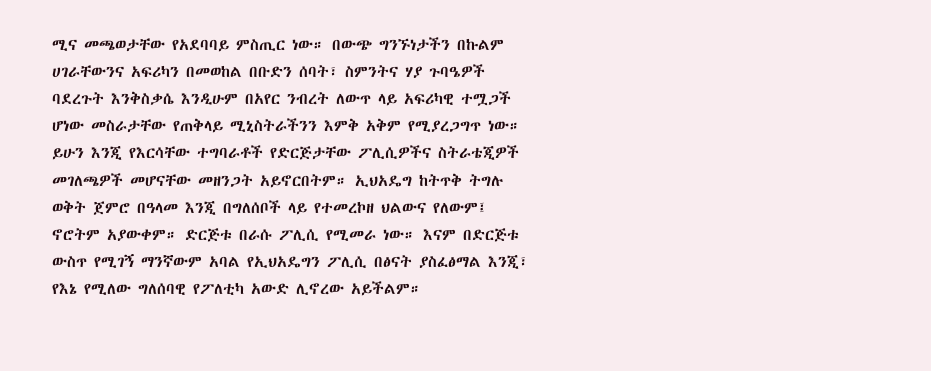ሚና መጫወታቸው የአደባባይ ምስጢር ነው። በውጭ ግንኙነታችን በኩልም ሀገራቸውንና አፍሪካን በመወከል በቡድን ሰባት፣ ስምንትና ሃያ ጉባዔዎች ባደረጉት እንቅስቃሴ እንዲሁም በአየር ንብረት ለውጥ ላይ አፍሪካዊ ተሟጋች ሆነው መስራታቸው የጠቅላይ ሚኒስትራችንን እምቅ አቅም የሚያረጋግጥ ነው።
ይሁን እንጂ የእርሳቸው ተግባራቶች የድርጅታቸው ፖሊሲዎችና ስትራቴጂዎች መገለጫዎች መሆናቸው መዘንጋት አይኖርበትም። ኢህአዴግ ከትጥቅ ትግሉ ወቅት ጀምሮ በዓላመ እንጂ በግለሰቦች ላይ የተመረኮዘ ህልውና የለውም፤ ኖሮትም አያውቀም። ድርጅቱ በራሱ ፖሊሲ የሚመራ ነው። እናም በድርጅቱ ውስጥ የሚገኝ ማንኛውም አባል የኢህአዴግን ፖሊሲ በፅናት ያስፈፅማል እንጂ፣ የእኔ የሚለው ግለሰባዊ የፖለቲካ አውድ ሊኖረው አይችልም።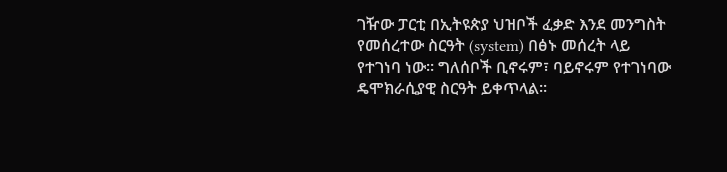ገዥው ፓርቲ በኢትዩጵያ ህዝቦች ፈቃድ እንደ መንግስት የመሰረተው ስርዓት (system) በፅኑ መሰረት ላይ የተገነባ ነው። ግለሰቦች ቢኖሩም፣ ባይኖሩም የተገነባው ዴሞክራሲያዊ ስርዓት ይቀጥላል።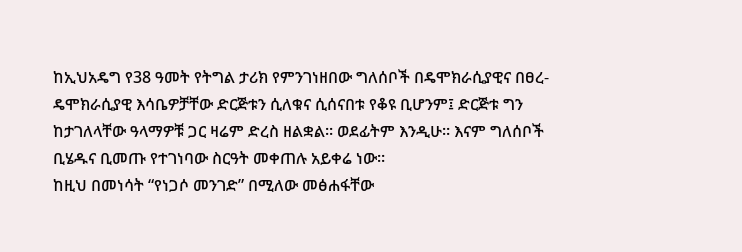ከኢህአዴግ የ38 ዓመት የትግል ታሪክ የምንገነዘበው ግለሰቦች በዴሞክራሲያዊና በፀረ-ዴሞክራሲያዊ እሳቤዎቻቸው ድርጅቱን ሲለቁና ሲሰናበቱ የቆዩ ቢሆንም፤ ድርጅቱ ግን ከታገለላቸው ዓላማዎቹ ጋር ዛሬም ድረስ ዘልቋል። ወደፊትም እንዲሁ። እናም ግለሰቦች ቢሄዱና ቢመጡ የተገነባው ስርዓት መቀጠሉ አይቀሬ ነው።
ከዚህ በመነሳት “የነጋሶ መንገድ” በሚለው መፅሐፋቸው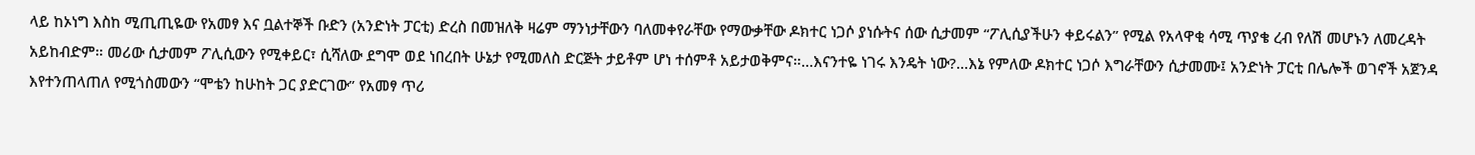ላይ ከኦነግ እስከ ሚጢጢዬው የአመፃ እና ቧልተኞች ቡድን (አንድነት ፓርቲ) ድረስ በመዝለቅ ዛሬም ማንነታቸውን ባለመቀየራቸው የማውቃቸው ዶክተር ነጋሶ ያነሱትና ሰው ሲታመም “ፖሊሲያችሁን ቀይሩልን” የሚል የአላዋቂ ሳሚ ጥያቄ ረብ የለሽ መሆኑን ለመረዳት አይከብድም። መሪው ሲታመም ፖሊሲውን የሚቀይር፣ ሲሻለው ደግሞ ወደ ነበረበት ሁኔታ የሚመለስ ድርጅት ታይቶም ሆነ ተሰምቶ አይታወቅምና።…እናንተዬ ነገሩ እንዴት ነው?...እኔ የምለው ዶክተር ነጋሶ እግራቸውን ሲታመሙ፤ አንድነት ፓርቲ በሌሎች ወገኖች አጀንዳ እየተንጠላጠለ የሚጎስመውን “ሞቴን ከሁከት ጋር ያድርገው” የአመፃ ጥሪ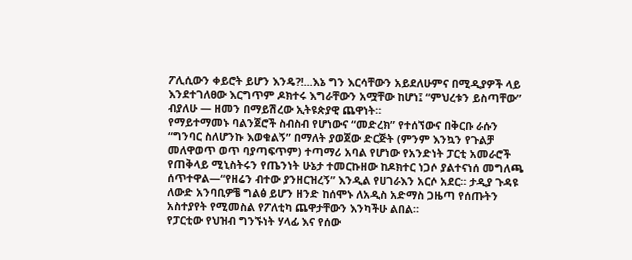ፖሊሲውን ቀይሮት ይሆን እንዴ?!...እኔ ግን እርሳቸውን አይደለሁምና በሚዲያዎች ላይ እንደተገለፀው እርግጥም ዶክተሩ እግራቸውን አሟቸው ከሆነ፤ “ምህረቱን ይስጣቸው” ብያለሁ — ዘመን በማይሽረው ኢትዩጵያዊ ጨዋነት።
የማይተማመኑ ባልንጀሮች ስብስብ የሆነውና “መድረክ” የተሰኘውና በቅርቡ ራሱን “ግንባር ስለሆንኩ እወቁልኝ” በማለት ያወጀው ድርጅት (ምንም እንኳን የጉልቻ መለዋወጥ ወጥ ባያጣፍጥም) ተጣማሪ አባል የሆነው የአንድነት ፓርቲ አመራሮች የጠቅላይ ሚኒስትሩን የጤንነት ሁኔታ ተመርኩዘው ከዶክተር ነጋሶ ያልተናነሰ መግለጫ ሰጥተዋል—“የዘሬን ብተው ያንዘርዝረኝ” እንዲል የሀገራእን አርሶ አደር። ታዲያ ጉዳዩ ለውድ አንባቢዎቼ ግልፅ ይሆን ዘንድ ከሰሞኑ ለአዲስ አድማስ ጋዜጣ የሰጡትን አስተያየት የሚመስል የፖለቲካ ጨዋታቸውን እንካችሁ ልበል።
የፓርቲው የህዝብ ግንኙነት ሃላፊ እና የሰው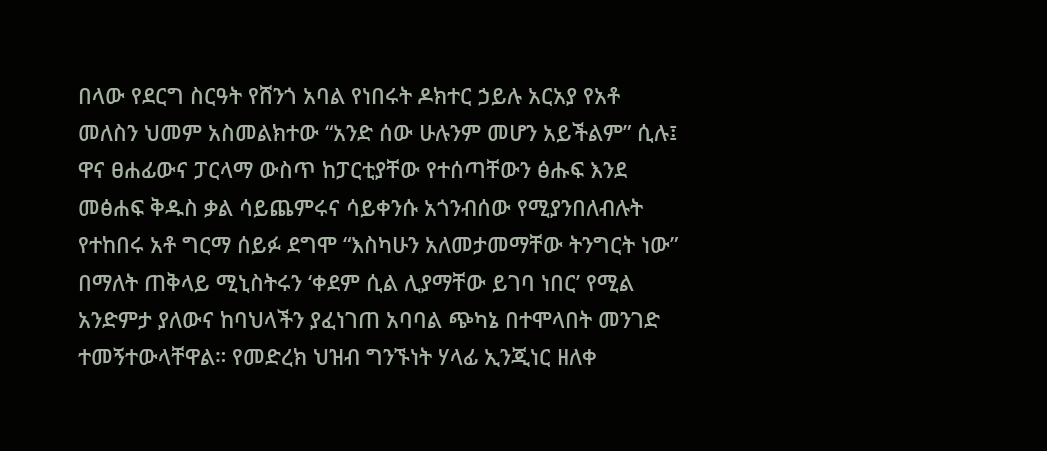በላው የደርግ ስርዓት የሸንጎ አባል የነበሩት ዶክተር ኃይሉ አርአያ የአቶ መለስን ህመም አስመልክተው “አንድ ሰው ሁሉንም መሆን አይችልም” ሲሉ፤ ዋና ፀሐፊውና ፓርላማ ውስጥ ከፓርቲያቸው የተሰጣቸውን ፅሑፍ እንደ መፅሐፍ ቅዱስ ቃል ሳይጨምሩና ሳይቀንሱ አጎንብሰው የሚያንበለብሉት የተከበሩ አቶ ግርማ ሰይፉ ደግሞ “እስካሁን አለመታመማቸው ትንግርት ነው” በማለት ጠቅላይ ሚኒስትሩን ‘ቀደም ሲል ሊያማቸው ይገባ ነበር’ የሚል አንድምታ ያለውና ከባህላችን ያፈነገጠ አባባል ጭካኔ በተሞላበት መንገድ ተመኝተውላቸዋል። የመድረክ ህዝብ ግንኙነት ሃላፊ ኢንጂነር ዘለቀ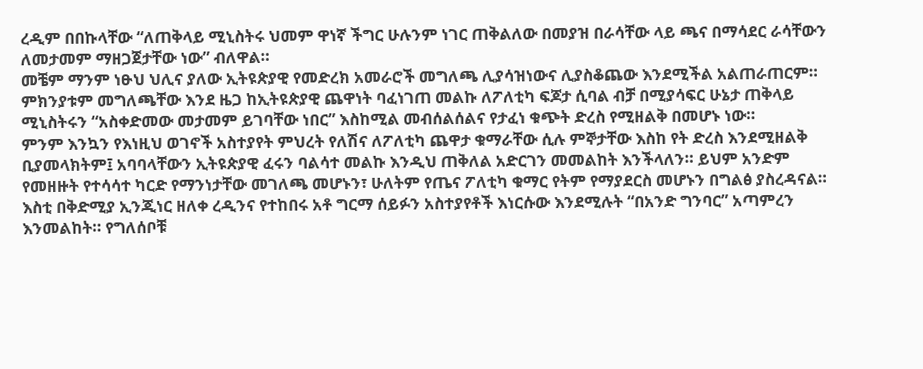ረዲም በበኩላቸው “ለጠቅላይ ሚኒስትሩ ህመም ዋነኛ ችግር ሁሉንም ነገር ጠቅልለው በመያዝ በራሳቸው ላይ ጫና በማሳደር ራሳቸውን ለመታመም ማዘጋጀታቸው ነው” ብለዋል።
መቼም ማንም ነፁህ ህሊና ያለው ኢትዩጵያዊ የመድረክ አመራሮች መግለጫ ሊያሳዝነውና ሊያስቆጨው እንደሚችል አልጠራጠርም። ምክንያቱም መግለጫቸው እንደ ዜጋ ከኢትዩጵያዊ ጨዋነት ባፈነገጠ መልኩ ለፖለቲካ ፍጆታ ሲባል ብቻ በሚያሳፍር ሁኔታ ጠቅላይ ሚኒስትሩን “አስቀድመው መታመም ይገባቸው ነበር” እስከሚል መብሰልሰልና የታፈነ ቁጭት ድረስ የሚዘልቅ በመሆኑ ነው።
ምንም እንኳን የእነዚህ ወገኖች አስተያየት ምህረት የለሽና ለፖለቲካ ጨዋታ ቁማራቸው ሲሉ ምኞታቸው እስከ የት ድረስ እንደሚዘልቅ ቢያመላክትም፤ አባባላቸውን ኢትዩጵያዊ ፈሩን ባልሳተ መልኩ እንዲህ ጠቅለል አድርገን መመልከት እንችላለን። ይህም አንድም የመዘዙት የተሳሳተ ካርድ የማንነታቸው መገለጫ መሆኑን፣ ሁለትም የጤና ፖለቲካ ቁማር የትም የማያደርስ መሆኑን በግልፅ ያስረዳናል።
እስቲ በቅድሚያ ኢንጂነር ዘለቀ ረዲንና የተከበሩ አቶ ግርማ ሰይፉን አስተያየቶች እነርሱው እንደሚሉት “በአንድ ግንባር” አጣምረን እንመልከት። የግለሰቦቹ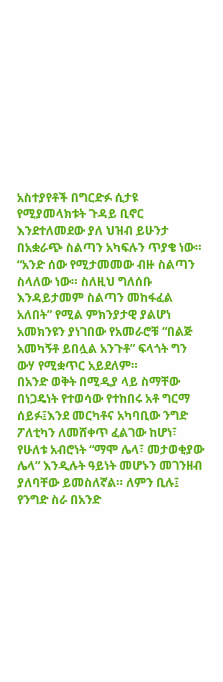አስተያየቶች በግርድፉ ሲታዩ የሚያመላክቱት ጉዳይ ቢኖር እንደተለመደው ያለ ህዝብ ይሁንታ በአቋራጭ ስልጣን አካፍሉን ጥያቄ ነው። “አንድ ሰው የሚታመመው ብዙ ስልጣን ስላለው ነው። ስለዚህ ግለሰቡ እንዳይታመም ስልጣን መከፋፈል አለበት” የሚል ምክንያታዊ ያልሆነ አመክንዩን ያነገበው የአመራሮቹ “በልጅ አመካኝቶ ይበሏል አንጉቶ” ፍላጎት ግን ውሃ የሚቋጥር አይደለም።
በአንድ ወቅት በሚዲያ ላይ ስማቸው በነጋዴነት የተወሳው የተከበሩ አቶ ግርማ ሰይፉ፤እንደ መርካቶና አካባቢው ንግድ ፖለቲካን ለመሸቀጥ ፈልገው ከሆነ፣ የሁለቱ አብሮነት “ማሞ ሌላ፣ መታወቂያው ሌላ” እንዲሉት ዓይነት መሆኑን መገንዘብ ያለባቸው ይመስለኛል። ለምን ቢሉ፤ የንግድ ስራ በአንድ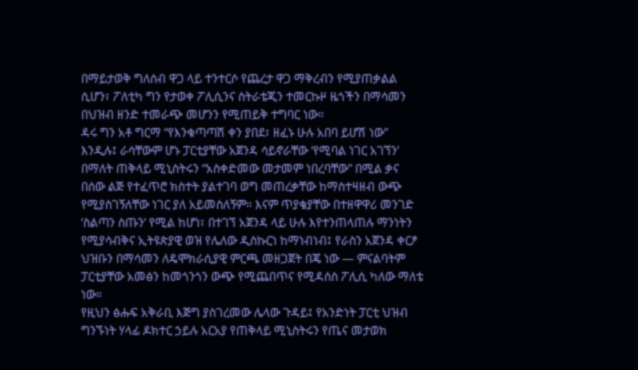በማይታወቅ ግለሰብ ዋጋ ላይ ተንተርሶ የጨረታ ዋጋ ማቅረብን የሚያጠቃልል ሲሆን፣ ፖለቲካ ግን የታወቀ ፖሊሲንና ስትራቴጂን ተመርኩዞ ዜጎችን በማሳመን በህዝብ ዘንድ ተመራጭ መሆንን የሚጠይቅ ተግባር ነው።
ዳሩ ግን አቶ ግርማ “የእንቁጣጣሽ ቀን ያበደ፣ ዘፈኑ ሁሉ አበባ ይሆሽ ነው” እንዲሉ፤ ራሳቸውም ሆኑ ፓርቲያቸው አጀንዳ ሳይኖራቸው ‘የሚባል ነገር አገኘን’ በማለት ጠቅላይ ሚኒስትሩን “አስቀድመው መታመም ነበረባቸው” በሚል ቃና በሰው ልጅ የተፈጥሮ ክስተት ያልተገባ ወግ መጠረቃቸው ከማስተዛዘብ ውጭ የሚያስገኝለቸው ነገር ያለ አይመስለኝም። እናም ጥያቄያቸው በተዘዋዋሪ መንገድ ‘ስልጣን ስጡን’ የሚል ከሆነ፣ በተገኘ አጀንዳ ላይ ሁሉ እየተንጠላጠሉ ማንነትን የሚያሳብቅና ኢትዩጵያዊ ወዝ የሌለው ዲስኩርነ ከማነብነብ፤ የራስን አጀንዳ ቀርፆ ህዝቡን በማሳመን ለዴሞክራሲያዊ ምርጫ መዘጋጀት በጄ ነው — ምናልባትም ፓርቲያቸው አመፅን ከመጎንጎን ውጭ የሚጨበጥና የሚዳሰስ ፖሊሲ ካለው ማለቴ ነው።
የዚህን ፅሑፍ አቅራቢ እጅግ ያስገረመው ሌላው ጉዳይ፤ የአንድነት ፓርቲ ህዝብ ግንኙነት ሃላፊ ዶክተር ኃይሉ አርአያ የጠቅላይ ሚኒስትሩን የጤና መታወክ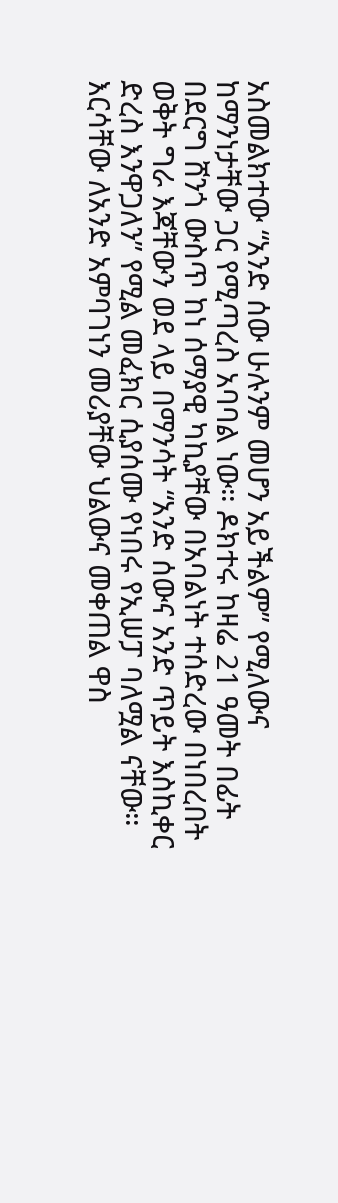አስመልክተው “አንድ ሰው ሁሉንም መሆን አይችልም” የሚለውና ከማንነታቸው ጋር የሚጣረስ አባባል ነው። ዶክተሩ ከዛሬ 21 ዓመት በፊት በደርግ ሸንጎ ውስጥ ከነ ሰማያዊ ካኪያቸው በአባልነት ተሰድረው በነበረበት ወቅት ግራ እጃቸውን ወደ ላይ በማንሳት “አንድ ሰውና አንድ ጥይት እስኪቀር ድረስ እንዋጋለን” የሚል መፈክር ሲያሰሙ የነበሩ የኢሠፓ ባለሟል ናቸው።
እርሳቸው ለአንድ አምባገነን መሪያቸው ህልውና መቀጠል ዋስ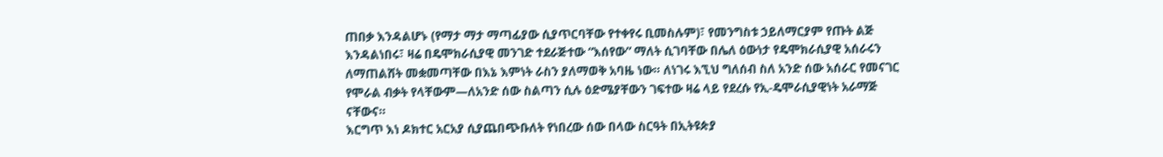ጠበቃ እንዳልሆኑ (የማታ ማታ ማጣፊያው ሲያጥርባቸው የተቀየሩ ቢመስሉም)፣ የመንግስቱ ኃይለማርያም የጡት ልጅ እንዳልነበሩ፣ ዛሬ በዴሞክራሲያዊ መንገድ ተደራጅተው “እሰየው” ማለት ሲገባቸው በሌለ ዕውነታ የዴሞክራሲያዊ አሰራሩን ለማጠልሸት መቋመጣቸው በእኔ እምነት ራስን ያለማወቅ አባዜ ነው። ለነገሩ እኚህ ግለሰብ ስለ አንድ ሰው አሰራር የመናገር የሞራል ብቃት የላቸውም—ለአንድ ሰው ስልጣን ሲሉ ዕድሜያቸውን ገፍተው ዛሬ ላይ የደረሱ የኢ-ዴሞራሲያዊነት አራማጅ ናቸውና።
እርግጥ እነ ዶክተር አርአያ ሲያጨበጭቡለት የነበረው ሰው በላው ስርዓት በኢትዩጵያ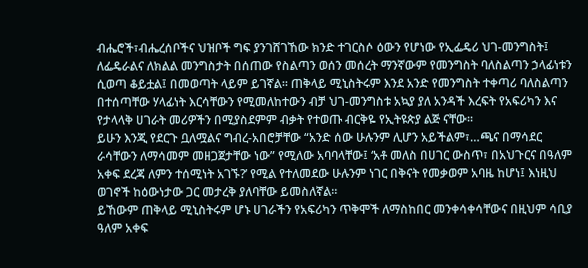ብሔሮች፣ብሔረሰቦችና ህዝቦች ግፍ ያንገሸገኸው ክንድ ተገርስሶ ዕውን የሆነው የኢፌዴሪ ህገ-መንግስት፤ ለፌዴራልና ለክልል መንግስታት በሰጠው የስልጣን ወሰን መሰረት ማንኛውም የመንግስት ባለስልጣን ኃላፊነቱን ሲወጣ ቆይቷል፤ በመወጣት ላይም ይገኛል። ጠቅላይ ሚኒስትሩም እንደ አንድ የመንግስት ተቀጣሪ ባለስልጣን በተሰጣቸው ሃላፊነት እርሳቸውን የሚመለከተውን ብቻ ህገ-መንግስቱ አኳያ ያለ አንዳች እረፍት የአፍሪካን እና የታላላቅ ሀገራት መሪዎችን በሚያስደምም ብቃት የተወጡ ብርቅዬ የኢትዩጵያ ልጅ ናቸው።
ይሁን እንጂ የደርጉ ቧለሟልና ግብረ-አበሮቻቸው “አንድ ሰው ሁሉንም ሊሆን አይችልም፣…ጫና በማሳደር ራሳቸውን ለማሳመም መዘጋጀታቸው ነው” የሚለው አባባላቸው፤ ‘አቶ መለስ በሀገር ውስጥ፣ በአህጉርና በዓለም አቀፍ ደረጃ ለምን ተሰሚነት አገኙ?’ የሚል የተለመደው ሁሉንም ነገር በቅናት የመቃወም አባዜ ከሆነ፤ እነዚህ ወገኖች ከዕውነታው ጋር መታረቅ ያለባቸው ይመስለኛል።
ይኸውም ጠቅላይ ሚኒስትሩም ሆኑ ሀገራችን የአፍሪካን ጥቅሞች ለማስከበር መንቀሳቀሳቸውና በዚህም ሳቢያ ዓለም አቀፍ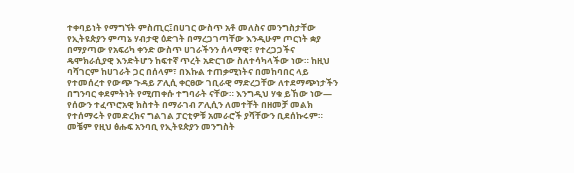ተቀባይነት የማግኘት ምስጢር፤በሀገር ውስጥ አቶ መለስና መንግስታቸው የኢትዩጵያን ምጣኔ ሃብታዊ ዕድገት በማረጋገጣቸው እንዲሁም ጦርነት ቋያ በማያጣው የአፍሪካ ቀንድ ውስጥ ሀገራችንን ሰላማዊ፣ የተረጋጋችና ዴሞክራሲያዊ እንድትሆን ከፍተኛ ጥረት አድርገው ስለተሳካላችው ነው። ከዚህ ባሻገርም ከሀገራት ጋር በሰላም፣ በእኩል ተጠቃሚነትና በመከባበር ላይ የተመሰረተ የውጭ ጉዳይ ፖሊሲ ቀርፀው ገቢራዊ ማድረጋቸው ለተደማጭነታችን በግንባር ቀደምትነት የሚጠቀሱ ተግባራት ናቸው። እንግዲህ ሃቁ ይኸው ነው— የሰውን ተፈጥሮአዊ ክስተት በማራገብ ፖሊሲን ለመተቸት በዘመቻ መልክ የተሰማሩት የመድረክና ግልገል ፓርቲዎቹ አመራሮች ያሻቸውን ቢደሰኩሩም።
መቼም የዚህ ፅሑፍ አንባቢ የኢትዩጵያን መንግስት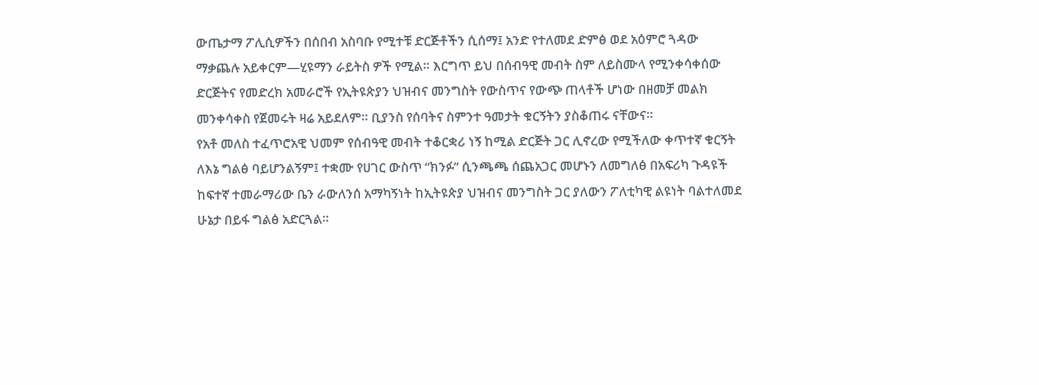ውጤታማ ፖሊሲዎችን በሰበብ አስባቡ የሚተቹ ድርጅቶችን ሲሰማ፤ አንድ የተለመደ ድምፅ ወደ አዕምሮ ጓዳው ማቃጨሉ አይቀርም—ሂዩማን ራይትስ ዎች የሚል። እርግጥ ይህ በሰብዓዊ መብት ስም ለይስሙላ የሚንቀሳቀሰው ድርጅትና የመድረክ አመራሮች የኢትዩጵያን ህዝብና መንግስት የውስጥና የውጭ ጠላቶች ሆነው በዘመቻ መልክ መንቀሳቀስ የጀመሩት ዛሬ አይደለም። ቢያንስ የሰባትና ስምንተ ዓመታት ቁርኝትን ያስቆጠሩ ናቸውና።
የአቶ መለስ ተፈጥሮአዊ ህመም የሰብዓዊ መብት ተቆርቋሪ ነኝ ከሚል ድርጅት ጋር ሊኖረው የሚችለው ቀጥተኛ ቁርኝት ለእኔ ግልፅ ባይሆንልኝም፤ ተቋሙ የሀገር ውስጥ “ክንፉ” ሲንጫጫ ሰጨአጋር መሆኑን ለመግለፅ በአፍሪካ ጉዳዩች ከፍተኛ ተመራማሪው ቤን ራውለንሰ አማካኝነት ከኢትዩጵያ ህዝብና መንግስት ጋር ያለውን ፖለቲካዊ ልዩነት ባልተለመደ ሁኔታ በይፋ ግልፅ አድርጓል።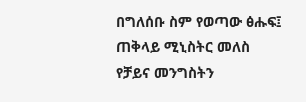በግለሰቡ ስም የወጣው ፅሑፍ፤ ጠቅላይ ሚኒስትር መለስ የቻይና መንግስትን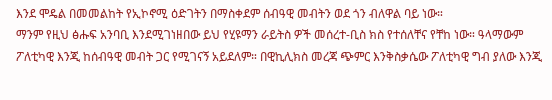እንደ ሞዴል በመመልከት የኢኮኖሚ ዕድገትን በማስቀደም ሰብዓዊ መብትን ወደ ጎን ብለዋል ባይ ነው።
ማንም የዚህ ፅሑፍ አንባቢ እንደሚገነዘበው ይህ የሂዩማን ራይትስ ዎች መሰረተ-ቢስ ክስ የተሰለቸና የቸከ ነው። ዓላማውም ፖለቲካዊ እንጂ ከሰብዓዊ መብት ጋር የሚገናኝ አይደለም። በዊኪሊክስ መረጃ ጭምር እንቅስቃሴው ፖለቲካዊ ግብ ያለው እንጂ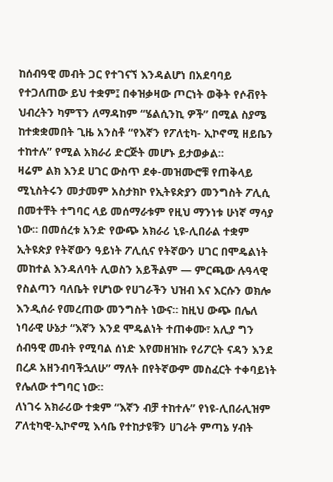ከሰብዓዊ መብት ጋር የተገናኘ እንዳልሆነ በአደባባይ የተጋለጠው ይህ ተቋም፤ በቀዝቃዛው ጦርነት ወቅት የሶቭየት ህብረትን ካምፕን ለማዳከም “ሄልሲንኪ ዎች” በሚል ስያሜ ከተቋቋመበት ጊዜ አንስቶ “የእኛን የፖለቲካ- ኢኮኖሚ ዘይቤን ተከተሉ” የሚል አክራሪ ድርጅት መሆኑ ይታወቃል።
ዛሬም ልክ እንደ ሀገር ውስጥ ደቀ-መዝሙሮቹ የጠቅላይ ሚኒስትሩን መታመም አስታክኮ የኢትዩጵያን መንግስት ፖሊሲ በመተቸት ተግባር ላይ መሰማራቱም የዚህ ማንነቱ ሁነኛ ማሳያ ነው። በመሰረቱ አንድ የውጭ አክራሪ ኒዩ-ሊበራል ተቋም ኢትዩጵያ የትኛውን ዓይነት ፖሊሲና የትኛውን ሀገር በሞዴልነት መከተል እንዳለባት ሊወስን አይችልም — ምርጫው ሉዓላዊ የስልጣን ባለቤት የሆነው የሀገራችን ህዝብ እና እርሱን ወክሎ እንዲሰራ የመረጠው መንግስት ነውና። ከዚህ ውጭ በሌለ ነባራዊ ሁኔታ “እኛን እንደ ሞዴልነት ተጠቀሙ፣ አሊያ ግን ሰብዓዊ መብት የሚባል ሰነድ እየመዘዝኩ የሪፖርት ናዳን እንደ በረዶ አዘንብባችኋለሁ” ማለት በየትኛውም መስፈርት ተቀባይነት የሌለው ተግባር ነው።
ለነገሩ አክራሪው ተቋም “እኛን ብቻ ተከተሉ” የነዩ-ሊበራሊዝም ፖለቲካዊ-ኢኮኖሚ እሳቤ የተከታዩቹን ሀገራት ምጣኔ ሃብት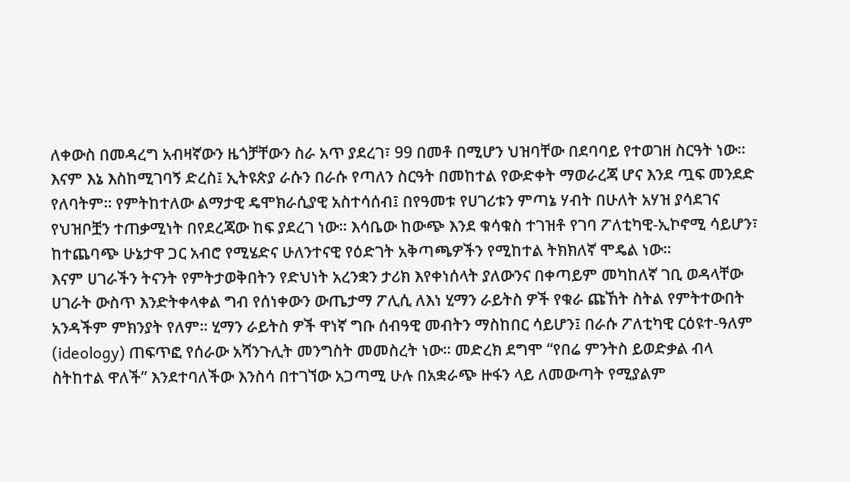ለቀውስ በመዳረግ አብዛኛውን ዜጎቻቸውን ስራ አጥ ያደረገ፣ 99 በመቶ በሚሆን ህዝባቸው በደባባይ የተወገዘ ስርዓት ነው። እናም እኔ እስከሚገባኝ ድረስ፤ ኢትዩጵያ ራሱን በራሱ የጣለን ስርዓት በመከተል የውድቀት ማወራረጃ ሆና እንደ ጧፍ መንደድ የለባትም። የምትከተለው ልማታዊ ዴሞክራሲያዊ አስተሳሰብ፤ በየዓመቱ የሀገሪቱን ምጣኔ ሃብት በሁለት አሃዝ ያሳደገና የህዝቦቿን ተጠቃሚነት በየደረጃው ከፍ ያደረገ ነው። እሳቤው ከውጭ እንደ ቁሳቁስ ተገዝቶ የገባ ፖለቲካዊ-ኢኮኖሚ ሳይሆን፣ ከተጨባጭ ሁኔታዋ ጋር አብሮ የሚሄድና ሁለንተናዊ የዕድገት አቅጣጫዎችን የሚከተል ትክክለኛ ሞዴል ነው።
እናም ሀገራችን ትናንት የምትታወቅበትን የድህነት አረንቋን ታሪክ እየቀነሰላት ያለውንና በቀጣይም መካከለኛ ገቢ ወዳላቸው ሀገራት ውስጥ እንድትቀላቀል ግብ የሰነቀውን ውጤታማ ፖሊሲ ለእነ ሂማን ራይትስ ዎች የቁራ ጩኸት ስትል የምትተውበት አንዳችም ምክንያት የለም። ሂማን ራይትስ ዎች ዋነኛ ግቡ ሰብዓዊ መብትን ማስከበር ሳይሆን፤ በራሱ ፖለቲካዊ ርዕዩተ-ዓለም (ideology) ጠፍጥፎ የሰራው አሻንጉሊት መንግስት መመስረት ነው። መድረክ ደግሞ “የበሬ ምንትስ ይወድቃል ብላ ስትከተል ዋለች” እንደተባለችው እንስሳ በተገኘው አጋጣሚ ሁሉ በአቋራጭ ዙፋን ላይ ለመውጣት የሚያልም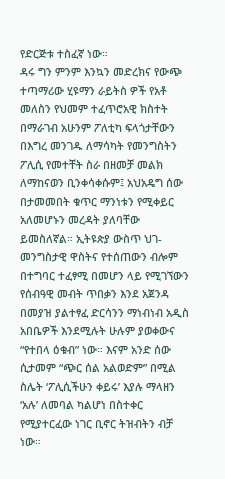የድርጅቱ ተስፈኛ ነው።
ዳሩ ግን ምንም እንኳን መድረክና የውጭ ተጣማሪው ሂዩማን ራይትስ ዎች የአቶ መለስን የህመም ተፈጥሮአዊ ክስተት በማራገብ አሁንም ፖለቲካ ፍላጎታቸውን በእግረ መንገዱ ለማሳካት የመንግስትን ፖሊሲ የመተቸት ስራ በዘመቻ መልክ ለማከናወን ቢንቀሳቀሱም፤ አህአዴግ ሰው በታመመበት ቁጥር ማንነቱን የሚቀይር አለመሆኑን መረዳት ያለባቸው ይመስለኛል። ኢትዩጵያ ውስጥ ህገ-መንግስታዊ ዋስትና የተሰጠውን ብሎም በተግባር ተፈፃሚ በመሆን ላይ የሚገኘውን የሰብዓዊ መብት ጥበቃን እንደ አጀንዳ በመያዝ ያልተፃፈ ድርሳንን ማነብነብ አዲስ አበቤዎች እንደሚሉት ሁሉም ያወቀውና “የተበላ ዕቁብ” ነው። እናም አንድ ሰው ሲታመም “ጭር ሰል አልወድም” በሚል ስሌት ‘ፖሊሲችሁን ቀይሩ’ እያሉ ማላዘን ‘አሉ’ ለመባል ካልሆነ በስተቀር የሚያተርፈው ነገር ቢኖር ትዝብትን ብቻ ነው።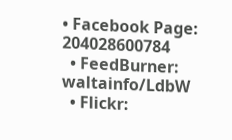• Facebook Page: 204028600784
  • FeedBurner: waltainfo/LdbW
  • Flickr: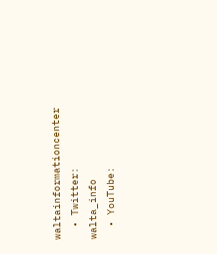waltainformationcenter
  • Twitter: walta_info
  • YouTube: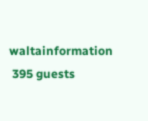waltainformation
 395 guests